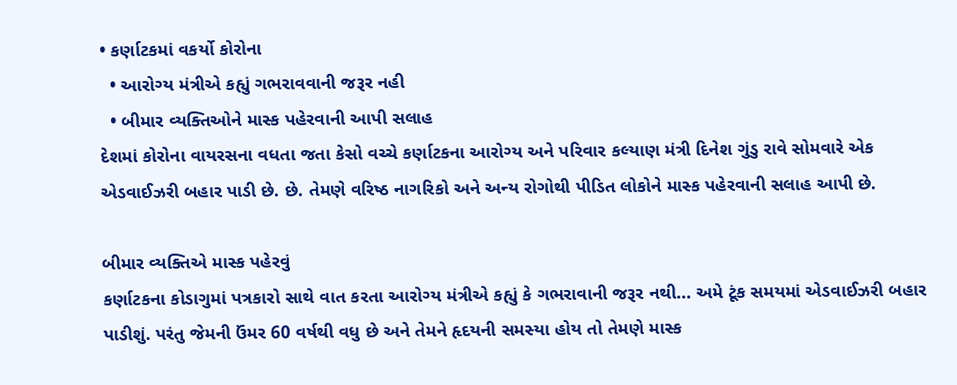• કર્ણાટકમાં વકર્યો કોરોના
  • આરોગ્ય મંત્રીએ કહ્યું ગભરાવવાની જરૂર નહી
  • બીમાર વ્યક્તિઓને માસ્ક પહેરવાની આપી સલાહ
દેશમાં કોરોના વાયરસના વધતા જતા કેસો વચ્ચે કર્ણાટકના આરોગ્ય અને પરિવાર કલ્યાણ મંત્રી દિનેશ ગુંડુ રાવે સોમવારે એક એડવાઈઝરી બહાર પાડી છે. છે. તેમણે વરિષ્ઠ નાગરિકો અને અન્ય રોગોથી પીડિત લોકોને માસ્ક પહેરવાની સલાહ આપી છે.

બીમાર વ્યક્તિએ માસ્ક પહેરવું
કર્ણાટકના કોડાગુમાં પત્રકારો સાથે વાત કરતા આરોગ્ય મંત્રીએ કહ્યું કે ગભરાવાની જરૂર નથી... અમે ટૂંક સમયમાં એડવાઈઝરી બહાર પાડીશું. પરંતુ જેમની ઉંમર 60 વર્ષથી વધુ છે અને તેમને હૃદયની સમસ્યા હોય તો તેમણે માસ્ક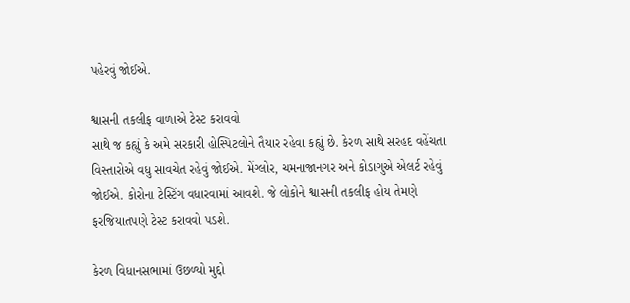પહેરવું જોઈએ.

શ્વાસની તકલીફ વાળાએ ટેસ્ટ કરાવવો
સાથે જ કહ્યું કે અમે સરકારી હોસ્પિટલોને તૈયાર રહેવા કહ્યું છે. કેરળ સાથે સરહદ વહેંચતા વિસ્તારોએ વધુ સાવચેત રહેવું જોઈએ. મેંગ્લોર, ચમનાજાનગર અને કોડાગુએ એલર્ટ રહેવું જોઈએ. કોરોના ટેસ્ટિંગ વધારવામાં આવશે. જે લોકોને શ્વાસની તકલીફ હોય તેમણે ફરજિયાતપણે ટેસ્ટ કરાવવો પડશે.

કેરળ વિધાનસભામાં ઉછળ્યો મુદ્દો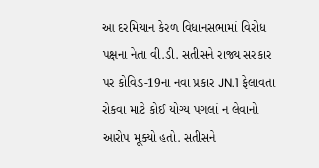આ દરમિયાન કેરળ વિધાનસભામાં વિરોધ પક્ષના નેતા વી.ડી. સતીસને રાજ્ય સરકાર પર કોવિડ-19ના નવા પ્રકાર JN.1 ફેલાવતા રોકવા માટે કોઈ યોગ્ય પગલાં ન લેવાનો આરોપ મૂક્યો હતો. સતીસને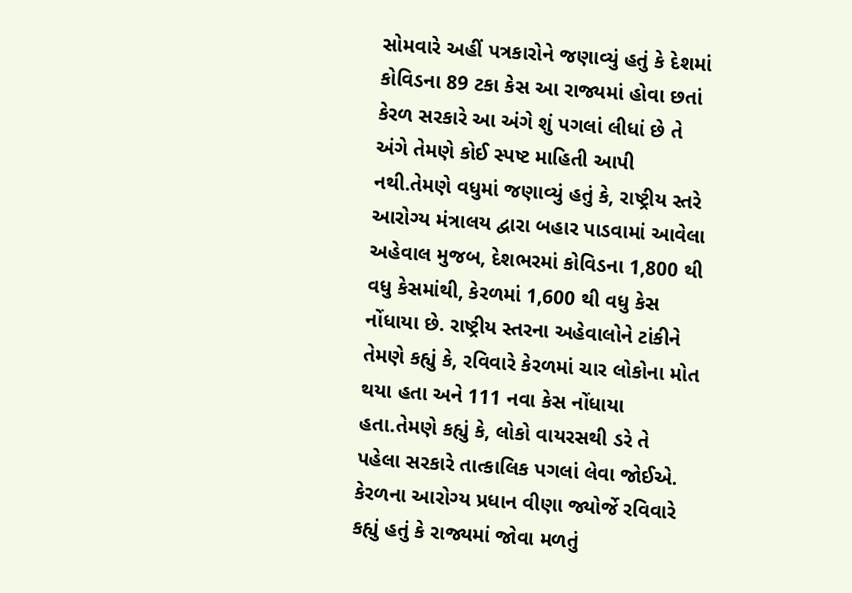સોમવારે અહીં પત્રકારોને જણાવ્યું હતું કે દેશમાં કોવિડના 89 ટકા કેસ આ રાજ્યમાં હોવા છતાં કેરળ સરકારે આ અંગે શું પગલાં લીધાં છે તે અંગે તેમણે કોઈ સ્પષ્ટ માહિતી આપી નથી.તેમણે વધુમાં જણાવ્યું હતું કે, રાષ્ટ્રીય સ્તરે આરોગ્ય મંત્રાલય દ્વારા બહાર પાડવામાં આવેલા અહેવાલ મુજબ, દેશભરમાં કોવિડના 1,800 થી વધુ કેસમાંથી, કેરળમાં 1,600 થી વધુ કેસ નોંધાયા છે. રાષ્ટ્રીય સ્તરના અહેવાલોને ટાંકીને તેમણે કહ્યું કે, રવિવારે કેરળમાં ચાર લોકોના મોત થયા હતા અને 111 નવા કેસ નોંધાયા હતા.તેમણે કહ્યું કે, લોકો વાયરસથી ડરે તે પહેલા સરકારે તાત્કાલિક પગલાં લેવા જોઈએ. કેરળના આરોગ્ય પ્રધાન વીણા જ્યોર્જે રવિવારે કહ્યું હતું કે રાજ્યમાં જોવા મળતું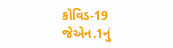કોવિડ-19 જેએન.1નું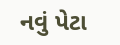નવું પેટા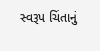સ્વરૂપ ચિંતાનું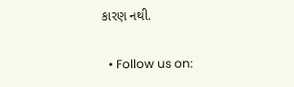કારણ નથી.

  • Follow us on: